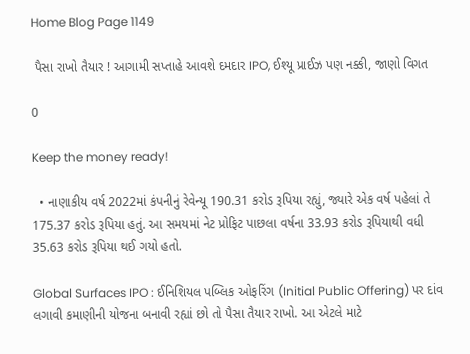Home Blog Page 1149

 પૈસા રાખો તૈયાર ! આગામી સપ્તાહે આવશે દમદાર IPO, ઈશ્યૂ પ્રાઈઝ પણ નક્કી, જાણો વિગત

0

Keep the money ready!

  • નાણાકીય વર્ષ 2022માં કંપનીનું રેવેન્યૂ 190.31 કરોડ રૂપિયા રહ્યું, જ્યારે એક વર્ષ પહેલાં તે 175.37 કરોડ રૂપિયા હતું. આ સમયમાં નેટ પ્રોફિટ પાછલા વર્ષના 33.93 કરોડ રૂપિયાથી વધી 35.63 કરોડ રૂપિયા થઈ ગયો હતો.

Global Surfaces IPO : ઈનિશિયલ પબ્લિક ઓફરિંગ (Initial Public Offering) પર દાંવ લગાવી કમાણીની યોજના બનાવી રહ્યાં છો તો પૈસા તૈયાર રાખો. આ એટલે માટે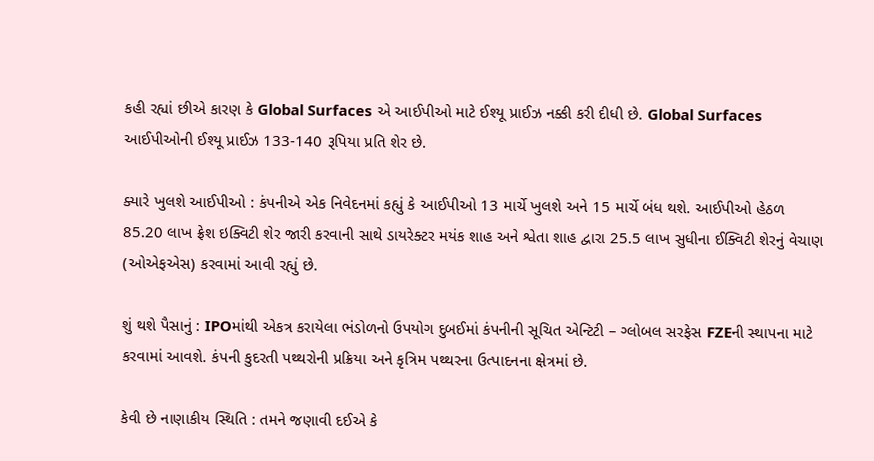કહી રહ્યાં છીએ કારણ કે Global Surfaces એ આઈપીઓ માટે ઈશ્યૂ પ્રાઈઝ નક્કી કરી દીધી છે. Global Surfaces આઈપીઓની ઈશ્યૂ પ્રાઈઝ 133-140 રૂપિયા પ્રતિ શેર છે.

ક્યારે ખુલશે આઈપીઓ : કંપનીએ એક નિવેદનમાં કહ્યું કે આઈપીઓ 13 માર્ચે ખુલશે અને 15 માર્ચે બંધ થશે. આઈપીઓ હેઠળ 85.20 લાખ ફ્રેશ ઇક્વિટી શેર જારી કરવાની સાથે ડાયરેક્ટર મયંક શાહ અને શ્વેતા શાહ દ્વારા 25.5 લાખ સુધીના ઈક્વિટી શેરનું વેચાણ (ઓએફએસ) કરવામાં આવી રહ્યું છે.

શું થશે પૈસાનું : IPOમાંથી એકત્ર કરાયેલા ભંડોળનો ઉપયોગ દુબઈમાં કંપનીની સૂચિત એન્ટિટી – ગ્લોબલ સરફેસ FZEની સ્થાપના માટે કરવામાં આવશે. કંપની કુદરતી પથ્થરોની પ્રક્રિયા અને કૃત્રિમ પથ્થરના ઉત્પાદનના ક્ષેત્રમાં છે.

કેવી છે નાણાકીય સ્થિતિ : તમને જણાવી દઈએ કે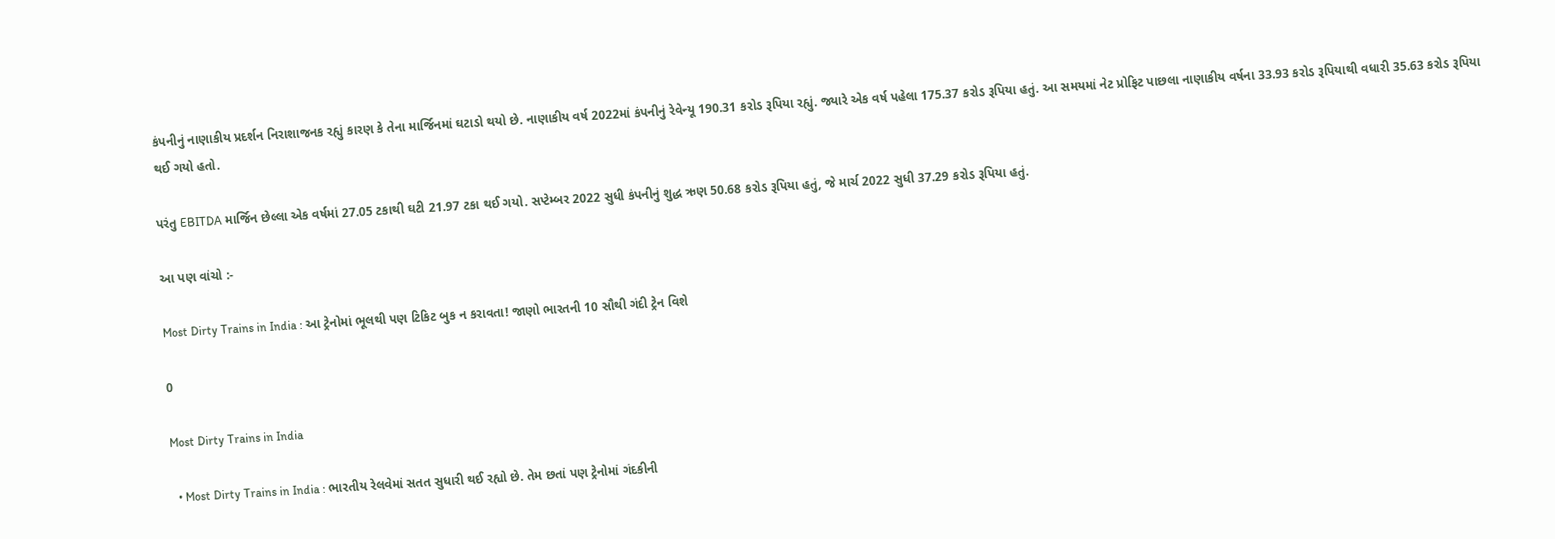કંપનીનું નાણાકીય પ્રદર્શન નિરાશાજનક રહ્યું કારણ કે તેના માર્જિનમાં ઘટાડો થયો છે. નાણાકીય વર્ષ 2022માં કંપનીનું રેવેન્યૂ 190.31 કરોડ રૂપિયા રહ્યું. જ્યારે એક વર્ષ પહેલા 175.37 કરોડ રૂપિયા હતું. આ સમયમાં નેટ પ્રોફિટ પાછલા નાણાકીય વર્ષના 33.93 કરોડ રૂપિયાથી વધારી 35.63 કરોડ રૂપિયા થઈ ગયો હતો.

પરંતુ EBITDA માર્જિન છેલ્લા એક વર્ષમાં 27.05 ટકાથી ઘટી 21.97 ટકા થઈ ગયો. સપ્ટેમ્બર 2022 સુધી કંપનીનું શુદ્ધ ઋણ 50.68 કરોડ રૂપિયા હતું, જે માર્ચ 2022 સુધી 37.29 કરોડ રૂપિયા હતું.

આ પણ વાંચો :-

Most Dirty Trains in India : આ ટ્રેનોમાં ભૂલથી પણ ટિકિટ બુક ન કરાવતા! જાણો ભારતની 10 સૌથી ગંદી ટ્રેન વિશે

0

Most Dirty Trains in India

  • Most Dirty Trains in India : ભારતીય રેલવેમાં સતત સુધારી થઈ રહ્યો છે. તેમ છતાં પણ ટ્રેનોમાં ગંદકીની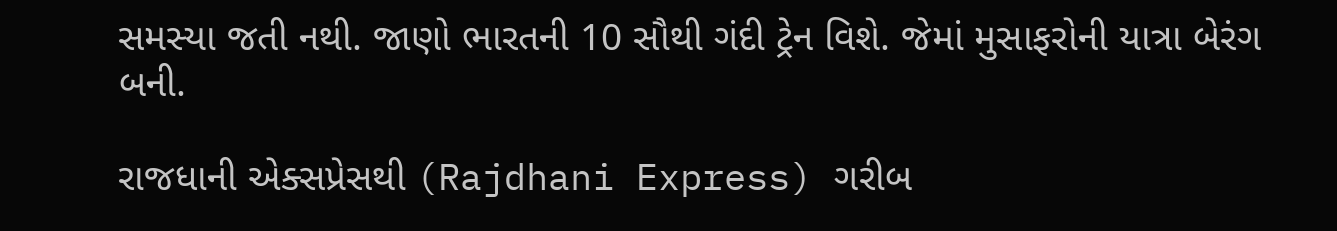સમસ્યા જતી નથી. જાણો ભારતની 10 સૌથી ગંદી ટ્રેન વિશે. જેમાં મુસાફરોની યાત્રા બેરંગ બની.

રાજધાની એક્સપ્રેસથી (Rajdhani Express) ગરીબ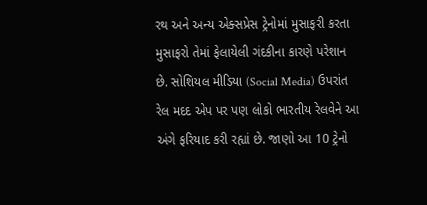રથ અને અન્ય એક્સપ્રેસ ટ્રેનોમાં મુસાફરી કરતા મુસાફરો તેમાં ફેલાયેલી ગંદકીના કારણે પરેશાન છે. સોશિયલ મીડિયા (Social Media) ઉપરાંત રેલ મદદ એપ પર પણ લોકો ભારતીય રેલવેને આ અંગે ફરિયાદ કરી રહ્યાં છે. જાણો આ 10 ટ્રેનો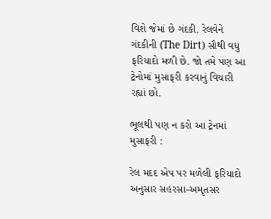વિશે જેમાં છે ગંદકી. રેલવેને ગંદકીની (The Dirt) સૌથી વધુ ફરિયાદો મળી છે. જો તમે પણ આ ટ્રેનોમાં મુસાફરી કરવાનું વિચારી રહ્યાં છો.

ભૂલથી પણ ન કરો આ ટ્રેનમાં મુસાફરી :

રેલ મદદ એપ પર મળેલી ફરિયાદો અનુસાર સહરસા-અમૃતસર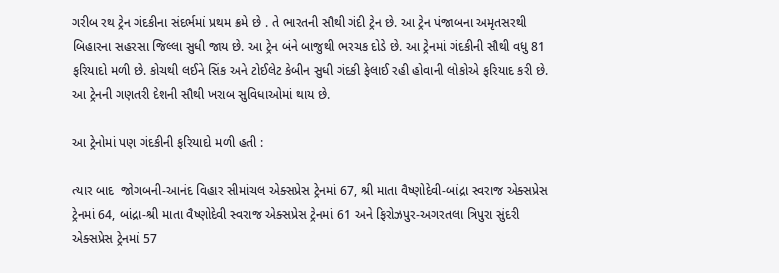ગરીબ રથ ટ્રેન ગંદકીના સંદર્ભમાં પ્રથમ ક્રમે છે . તે ભારતની સૌથી ગંદી ટ્રેન છે. આ ટ્રેન પંજાબના અમૃતસરથી બિહારના સહરસા જિલ્લા સુધી જાય છે. આ ટ્રેન બંને બાજુથી ભરચક દોડે છે. આ ટ્રેનમાં ગંદકીની સૌથી વધુ 81 ફરિયાદો મળી છે. કોચથી લઈને સિંક અને ટોઈલેટ કેબીન સુધી ગંદકી ફેલાઈ રહી હોવાની લોકોએ ફરિયાદ કરી છે. આ ટ્રેનની ગણતરી દેશની સૌથી ખરાબ સુવિધાઓમાં થાય છે.

આ ટ્રેનોમાં પણ ગંદકીની ફરિયાદો મળી હતી :

ત્યાર બાદ  જોગબની-આનંદ વિહાર સીમાંચલ એક્સપ્રેસ ટ્રેનમાં 67, શ્રી માતા વૈષ્ણોદેવી-બાંદ્રા સ્વરાજ એક્સપ્રેસ ટ્રેનમાં 64, બાંદ્રા-શ્રી માતા વૈષ્ણોદેવી સ્વરાજ એક્સપ્રેસ ટ્રેનમાં 61 અને ફિરોઝપુર-અગરતલા ત્રિપુરા સુંદરી એક્સપ્રેસ ટ્રેનમાં 57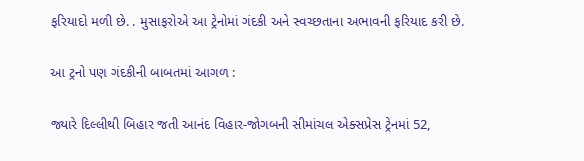ફરિયાદો મળી છે. . મુસાફરોએ આ ટ્રેનોમાં ગંદકી અને સ્વચ્છતાના અભાવની ફરિયાદ કરી છે.

આ ટ્રનો પણ ગંદકીની બાબતમાં આગળ :

જ્યારે દિલ્લીથી બિહાર જતી આનંદ વિહાર-જોગબની સીમાંચલ એક્સપ્રેસ ટ્રેનમાં 52,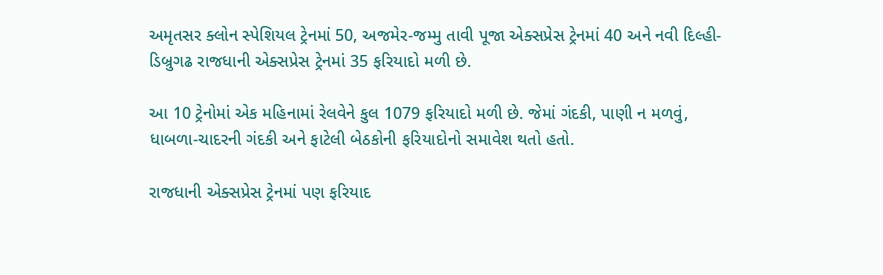અમૃતસર ક્લોન સ્પેશિયલ ટ્રેનમાં 50, અજમેર-જમ્મુ તાવી પૂજા એક્સપ્રેસ ટ્રેનમાં 40 અને નવી દિલ્હી-ડિબ્રુગઢ રાજધાની એક્સપ્રેસ ટ્રેનમાં 35 ફરિયાદો મળી છે.

આ 10 ટ્રેનોમાં એક મહિનામાં રેલવેને કુલ 1079 ફરિયાદો મળી છે. જેમાં ગંદકી, પાણી ન મળવું, ધાબળા-ચાદરની ગંદકી અને ફાટેલી બેઠકોની ફરિયાદોનો સમાવેશ થતો હતો.

રાજધાની એક્સપ્રેસ ટ્રેનમાં પણ ફરિયાદ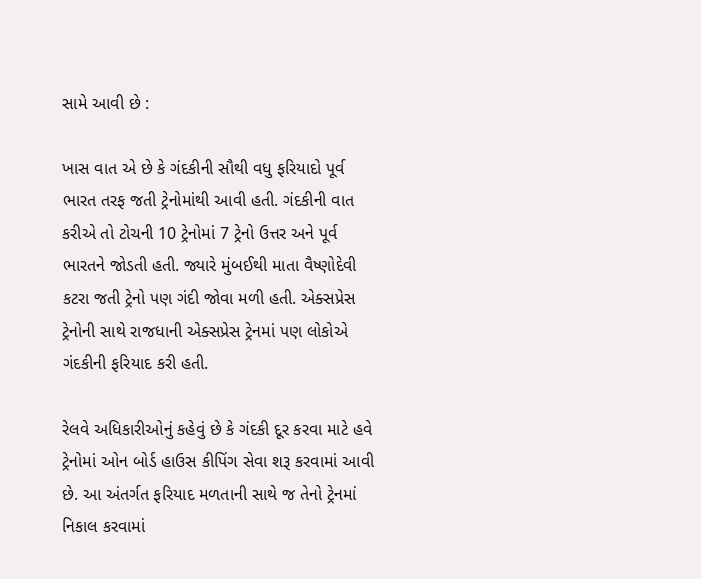સામે આવી છે :

ખાસ વાત એ છે કે ગંદકીની સૌથી વધુ ફરિયાદો પૂર્વ ભારત તરફ જતી ટ્રેનોમાંથી આવી હતી. ગંદકીની વાત કરીએ તો ટોચની 10 ટ્રેનોમાં 7 ટ્રેનો ઉત્તર અને પૂર્વ ભારતને જોડતી હતી. જ્યારે મુંબઈથી માતા વૈષ્ણોદેવી કટરા જતી ટ્રેનો પણ ગંદી જોવા મળી હતી. એક્સપ્રેસ ટ્રેનોની સાથે રાજધાની એક્સપ્રેસ ટ્રેનમાં પણ લોકોએ ગંદકીની ફરિયાદ કરી હતી.

રેલવે અધિકારીઓનું કહેવું છે કે ગંદકી દૂર કરવા માટે હવે ટ્રેનોમાં ઓન બોર્ડ હાઉસ કીપિંગ સેવા શરૂ કરવામાં આવી છે. આ અંતર્ગત ફરિયાદ મળતાની સાથે જ તેનો ટ્રેનમાં નિકાલ કરવામાં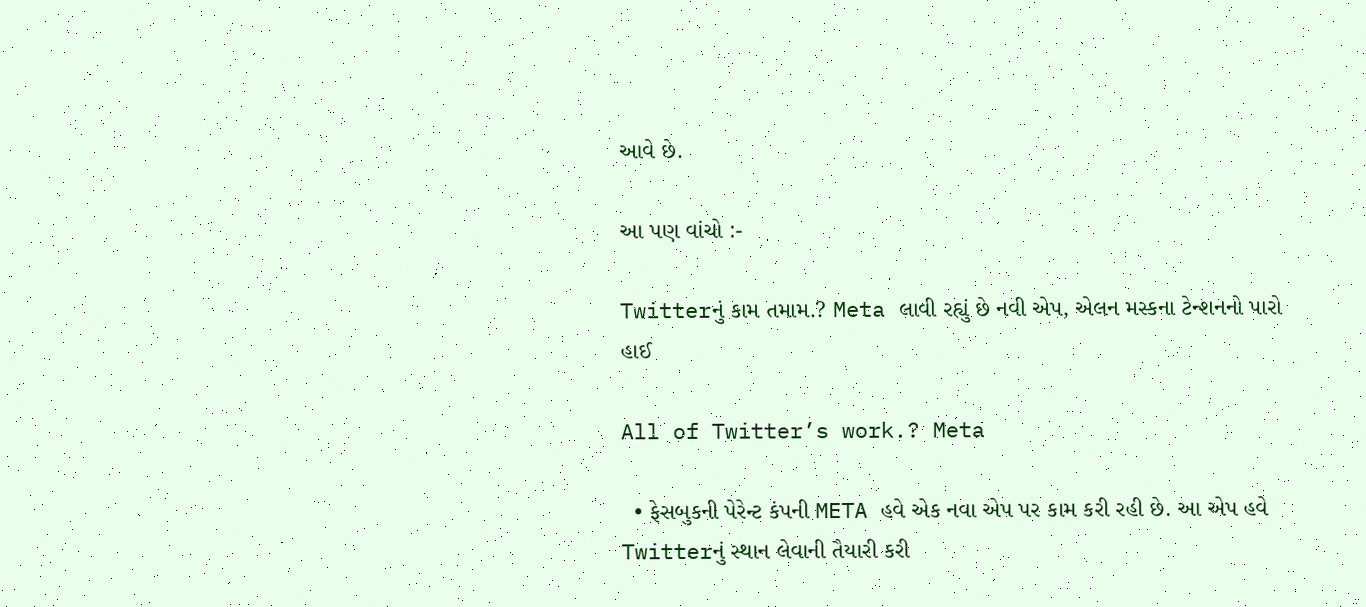આવે છે.

આ પણ વાંચો :-

Twitterનું કામ તમામ.? Meta લાવી રહ્યું છે નવી એપ, એલન મસ્કના ટેન્શનનો પારો હાઈ

All of Twitter’s work.? Meta

  • ફેસબુકની પેરેન્ટ કંપની META હવે એક નવા એપ પર કામ કરી રહી છે. આ એપ હવે Twitterનું સ્થાન લેવાની તૈયારી કરી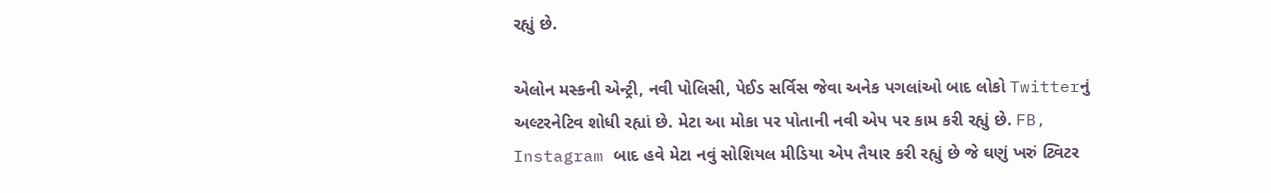રહ્યું છે.

એલોન મસ્કની એન્ટ્રી, નવી પોલિસી, પેઈડ સર્વિસ જેવા અનેક પગલાંઓ બાદ લોકો Twitterનું અલ્ટરનેટિવ શોધી રહ્યાં છે. મેટા આ મોકા પર પોતાની નવી એપ પર કામ કરી રહ્યું છે. FB, Instagram બાદ હવે મેટા નવું સોશિયલ મીડિયા એપ તૈયાર કરી રહ્યું છે જે ઘણું ખરું ટ્વિટર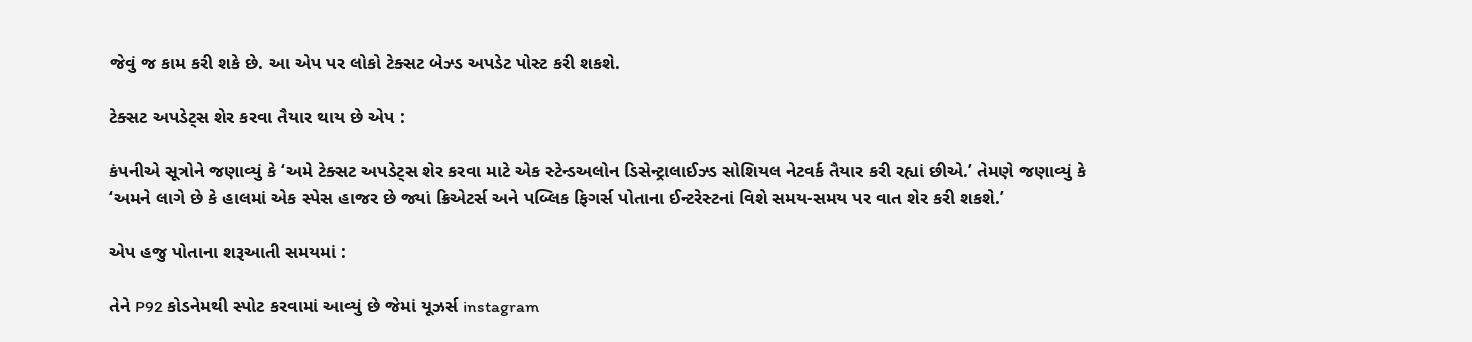જેવું જ કામ કરી શકે છે. આ એપ પર લોકો ટેક્સટ બેઝ્ડ અપડેટ પોસ્ટ કરી શકશે.

ટેક્સટ અપડેટ્સ શેર કરવા તૈયાર થાય છે એપ :

કંપનીએ સૂત્રોને જણાવ્યું કે ‘અમે ટેક્સટ અપડેટ્સ શેર કરવા માટે એક સ્ટેન્ડઅલોન ડિસેન્ટ્રાલાઈઝ્ડ સોશિયલ નેટવર્ક તૈયાર કરી રહ્યાં છીએ.’ તેમણે જણાવ્યું કે ‘અમને લાગે છે કે હાલમાં એક સ્પેસ હાજર છે જ્યાં ક્રિએટર્સ અને પબ્લિક ફિગર્સ પોતાના ઈન્ટરેસ્ટનાં વિશે સમય-સમય પર વાત શેર કરી શકશે.’

એપ હજુ પોતાના શરૂઆતી સમયમાં :

તેને P92 કોડનેમથી સ્પોટ કરવામાં આવ્યું છે જેમાં યૂઝર્સ instagram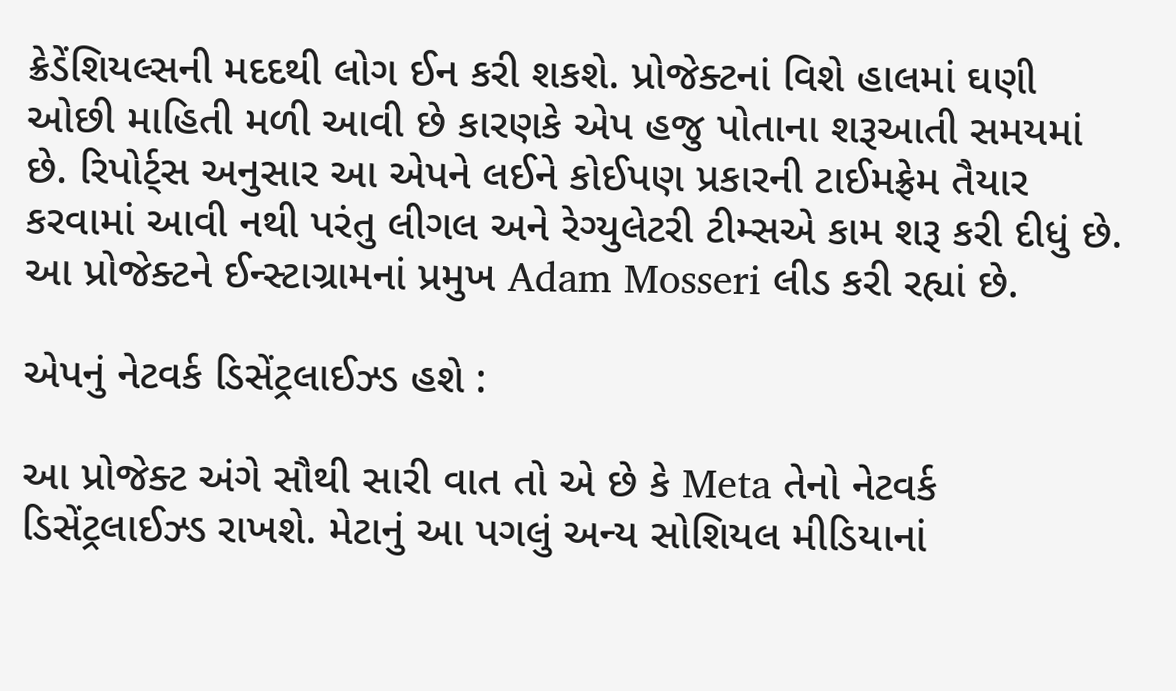ક્રેડેંશિયલ્સની મદદથી લોગ ઈન કરી શકશે. પ્રોજેક્ટનાં વિશે હાલમાં ઘણી ઓછી માહિતી મળી આવી છે કારણકે એપ હજુ પોતાના શરૂઆતી સમયમાં છે. રિપોર્ટ્સ અનુસાર આ એપને લઈને કોઈપણ પ્રકારની ટાઈમફ્રેમ તૈયાર કરવામાં આવી નથી પરંતુ લીગલ અને રેગ્યુલેટરી ટીમ્સએ કામ શરૂ કરી દીધું છે. આ પ્રોજેક્ટને ઈન્સ્ટાગ્રામનાં પ્રમુખ Adam Mosseri લીડ કરી રહ્યાં છે.

એપનું નેટવર્ક ડિસેંટ્રલાઈઝ્ડ હશે :

આ પ્રોજેક્ટ અંગે સૌથી સારી વાત તો એ છે કે Meta તેનો નેટવર્ક ડિસેંટ્રલાઈઝ્ડ રાખશે. મેટાનું આ પગલું અન્ય સોશિયલ મીડિયાનાં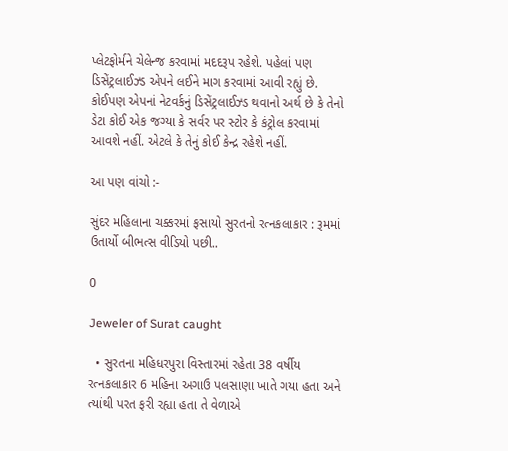પ્લેટફોર્મને ચેલેન્જ કરવામાં મદદરૂપ રહેશે. પહેલાં પણ ડિસેંટ્રલાઈઝ્ડ એપને લઈને માગ કરવામાં આવી રહ્યું છે. કોઈપણ એપનાં નેટવર્કનું ડિસેંટ્રલાઈઝ્ડ થવાનો અર્થ છે કે તેનો ડેટા કોઈ એક જગ્યા કે સર્વર પર સ્ટોર કે કંટ્રોલ કરવામાં આવશે નહીં. એટલે કે તેનું કોઈ કેન્દ્ર રહેશે નહીં.

આ પણ વાંચો :-

સુંદર મહિલાના ચક્કરમાં ફસાયો સુરતનો રત્નકલાકાર : રૂમમાં ઉતાર્યો બીભત્સ વીડિયો પછી..

0

Jeweler of Surat caught

  • સુરતના મહિધરપુરા વિસ્તારમાં રહેતા 38 વર્ષીય રત્નકલાકાર 6 મહિના અગાઉ પલસાણા ખાતે ગયા હતા અને ત્યાંથી પરત ફરી રહ્યા હતા તે વેળાએ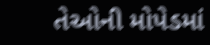તેઓની મોપેડમાં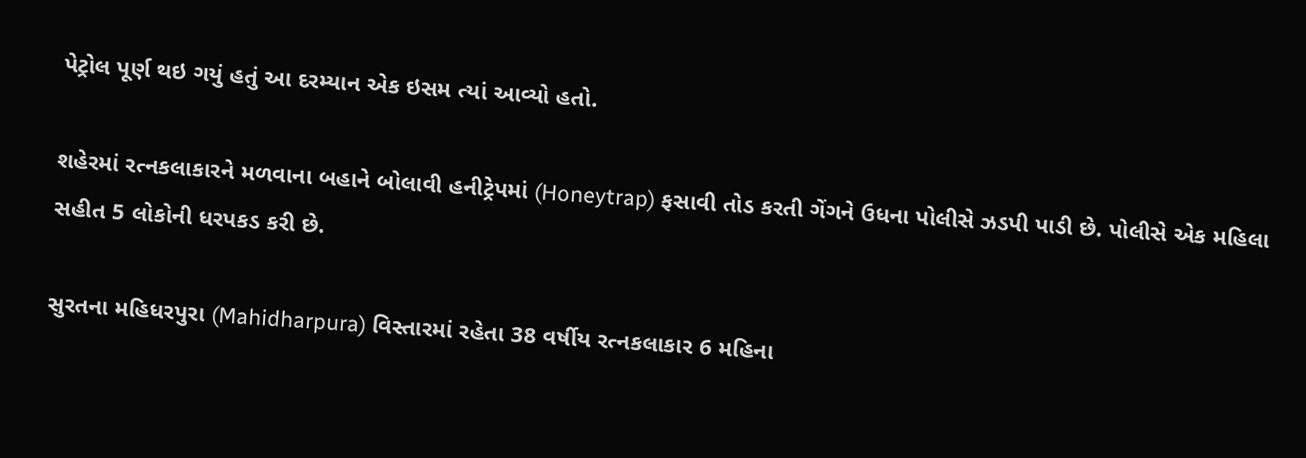પેટ્રોલ પૂર્ણ થઇ ગયું હતું આ દરમ્યાન એક ઇસમ ત્યાં આવ્યો હતો.

શહેરમાં રત્નકલાકારને મળવાના બહાને બોલાવી હનીટ્રેપમાં (Honeytrap) ફસાવી તોડ કરતી ગેંગને ઉધના પોલીસે ઝડપી પાડી છે. પોલીસે એક મહિલા સહીત 5 લોકોની ધરપકડ કરી છે.

સુરતના મહિધરપુરા (Mahidharpura) વિસ્તારમાં રહેતા 38 વર્ષીય રત્નકલાકાર 6 મહિના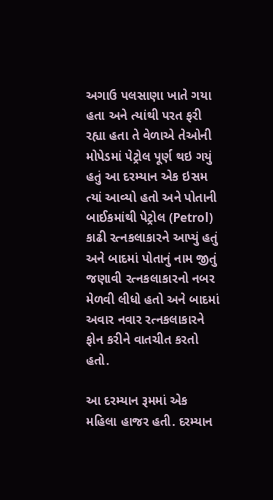અગાઉ પલસાણા ખાતે ગયા હતા અને ત્યાંથી પરત ફરી રહ્યા હતા તે વેળાએ તેઓની મોપેડમાં પેટ્રોલ પૂર્ણ થઇ ગયું હતું આ દરમ્યાન એક ઇસમ ત્યાં આવ્યો હતો અને પોતાની બાઈકમાંથી પેટ્રોલ (Petrol) કાઢી રત્નકલાકારને આપ્યું હતું અને બાદમાં પોતાનું નામ જીતું જણાવી રત્નકલાકારનો નબર મેળવી લીધો હતો અને બાદમાં અવાર નવાર રત્નકલાકારને ફોન કરીને વાતચીત કરતો હતો.

આ દરમ્યાન રૂમમાં એક મહિલા હાજર હતી. દરમ્યાન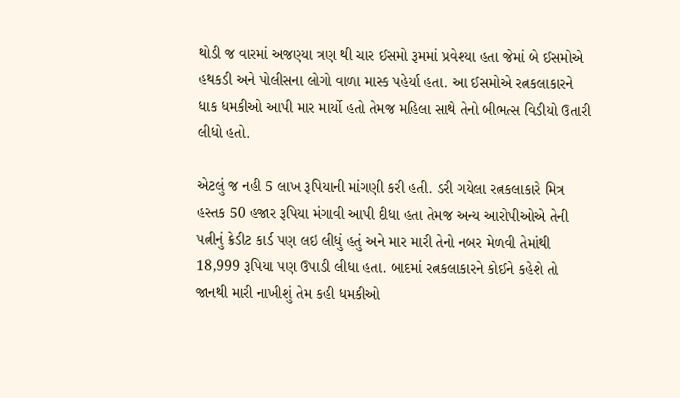થોડી જ વારમાં અજણ્યા ત્રણ થી ચાર ઈસમો રૂમમાં પ્રવેશ્યા હતા જેમાં બે ઈસમોએ હથકડી અને પોલીસના લોગો વાળા માસ્ક પહેર્યા હતા. આ ઈસમોએ રત્નકલાકારને ધાક ધમકીઓ આપી માર માર્યો હતો તેમજ મહિલા સાથે તેનો બીભત્સ વિડીયો ઉતારી લીધો હતો.

એટલું જ નહી 5 લાખ રૂપિયાની માંગણી કરી હતી. ડરી ગયેલા રત્નકલાકારે મિત્ર હસ્તક 50 હજાર રૂપિયા મંગાવી આપી દીધા હતા તેમજ અન્ય આરોપીઓએ તેની પત્નીનું ક્રેડીટ કાર્ડ પણ લઇ લીધું હતું અને માર મારી તેનો નબર મેળવી તેમાંથી 18,999 રૂપિયા પણ ઉપાડી લીધા હતા. બાદમાં રત્નકલાકારને કોઈને કહેશે તો જાનથી મારી નાખીશું તેમ કહી ધમકીઓ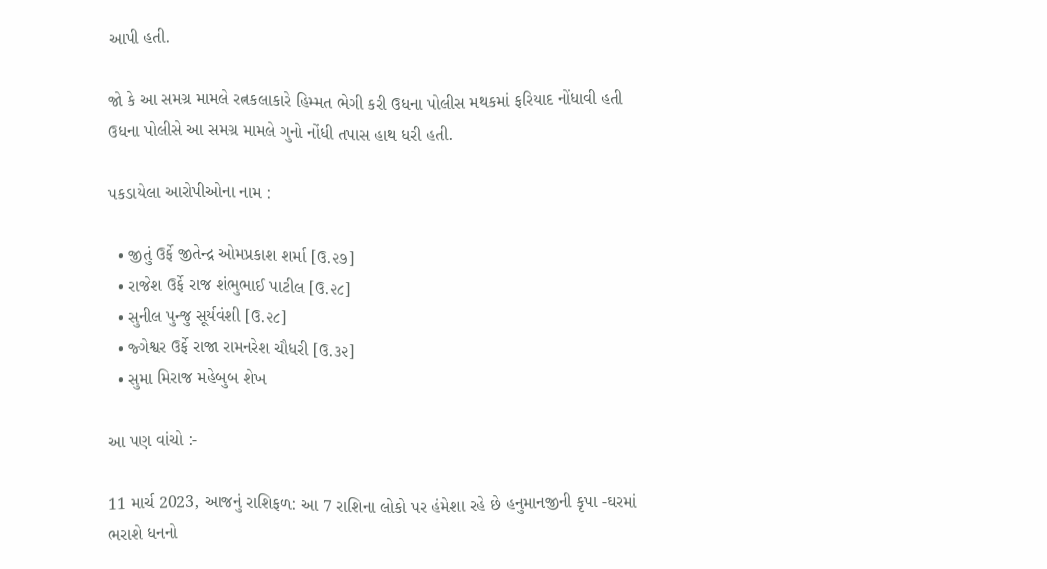આપી હતી.

જો કે આ સમગ્ર મામલે રત્નકલાકારે હિમ્મત ભેગી કરી ઉધના પોલીસ મથકમાં ફરિયાદ નોંધાવી હતી ઉધના પોલીસે આ સમગ્ર મામલે ગુનો નોંધી તપાસ હાથ ધરી હતી.

પકડાયેલા આરોપીઓના નામ :

  • જીતું ઉર્ફે જીતેન્દ્ર ઓમપ્રકાશ શર્મા [ઉ.૨૭]
  • રાજેશ ઉર્ફે રાજ શંભુભાઈ પાટીલ [ઉ.૨૮]
  • સુનીલ પુન્જુ સૂર્યવંશી [ઉ.૨૮]
  • જ્ગેશ્વર ઉર્ફે રાજા રામનરેશ ચૌધરી [ઉ.૩૨]
  • સુમા મિરાજ મહેબુબ શેખ

આ પણ વાંચો :-

11 માર્ચ 2023, આજનું રાશિફળ: આ 7 રાશિના લોકો પર હંમેશા રહે છે હનુમાનજીની કૃપા -ઘરમાં ભરાશે ધનનો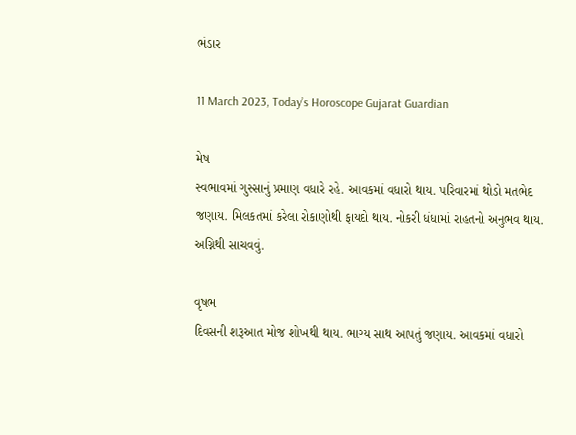ભંડાર

11 March 2023, Today’s Horoscope Gujarat Guardian

મેષ
સ્વભાવમાં ગુસ્સાનું પ્રમાણ વધારે રહે. આવકમાં વધારો થાય. પરિવારમાં થોડો મતભેદ જણાય. મિલકતમાં કરેલા રોકાણોથી ફાયદો થાય. નોકરી ધંધામાં રાહતનો અનુભવ થાય. અગ્નિથી સાચવવું.

વૃષભ
દિવસની શરૂઆત મોજ શોખથી થાય. ભાગ્ય સાથ આપતું જણાય. આવકમાં વધારો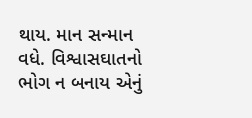થાય. માન સન્માન વધે. વિશ્વાસઘાતનો ભોગ ન બનાય એનું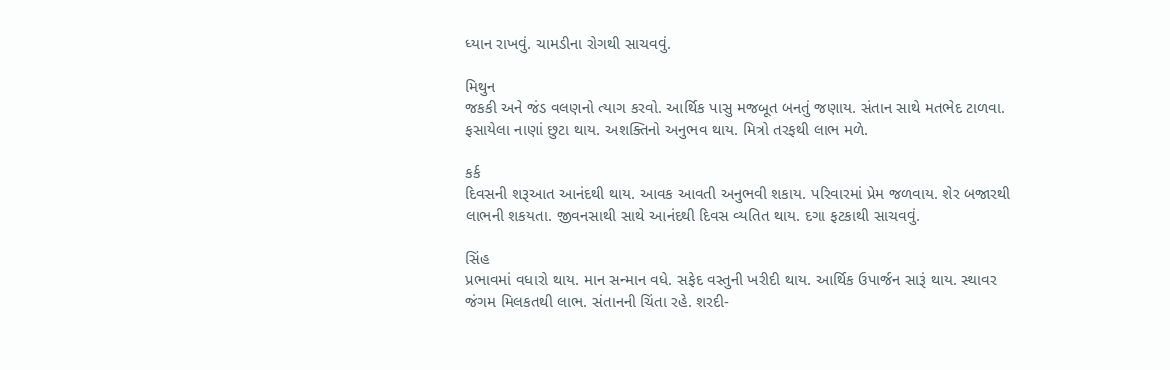ધ્યાન રાખવું. ચામડીના રોગથી સાચવવું.

મિથુન
જકકી અને જંડ વલણનો ત્યાગ કરવો. આર્થિક પાસુ મજબૂત બનતું જણાય. સંતાન સાથે મતભેદ ટાળવા. ફસાયેલા નાણાં છુટા થાય. અશક્તિનો અનુભવ થાય. મિત્રો તરફથી લાભ મળે.

કર્ક
દિવસની શરૂઆત આનંદથી થાય. આવક આવતી અનુભવી શકાય. પરિવારમાં પ્રેમ જળવાય. શેર બજારથી લાભની શકયતા. જીવનસાથી સાથે આનંદથી દિવસ વ્યતિત થાય. દગા ફટકાથી સાચવવું.

સિંહ
પ્રભાવમાં વધારો થાય. માન સન્માન વધે. સફેદ વસ્તુની ખરીદી થાય. આર્થિક ઉપાર્જન સારૂં થાય. સ્થાવર જંગમ મિલકતથી લાભ. સંતાનની ચિંતા રહે. શરદી-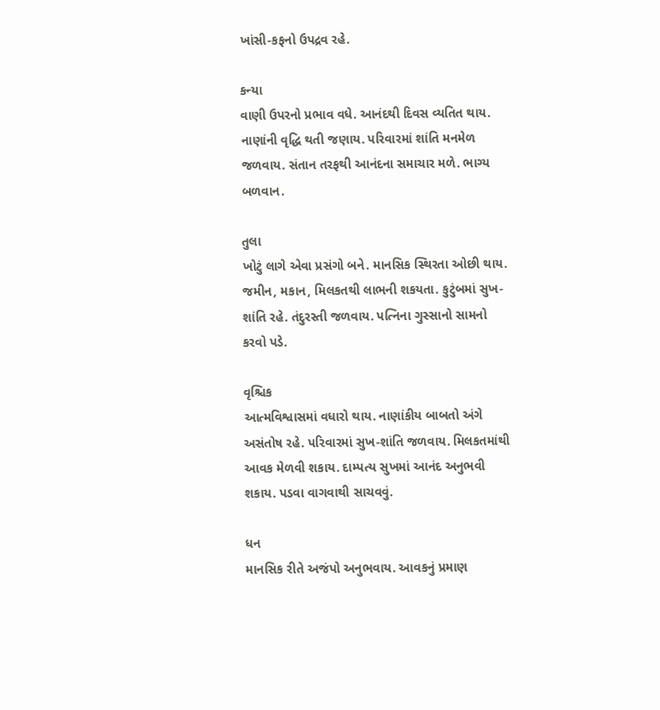ખાંસી-કફનો ઉપદ્રવ રહે.

કન્યા
વાણી ઉપરનો પ્રભાવ વધે. આનંદથી દિવસ વ્યતિત થાય. નાણાંની વૃદ્ધિ થતી જણાય. પરિવારમાં શાંતિ મનમેળ જળવાય. સંતાન તરફથી આનંદના સમાચાર મળે. ભાગ્ય બળવાન.

તુલા
ખોટું લાગે એવા પ્રસંગો બને. માનસિક સ્થિરતા ઓછી થાય. જમીન, મકાન, મિલકતથી લાભની શકયતા. કુટુંબમાં સુખ-શાંતિ રહે. તંદુરસ્તી જળવાય. પત્નિના ગુસ્સાનો સામનો કરવો પડે.

વૃશ્ચિક
આત્મવિશ્વાસમાં વધારો થાય. નાણાંકીય બાબતો અંગે અસંતોષ રહે. પરિવારમાં સુખ-શાંતિ જળવાય. મિલકતમાંથી આવક મેળવી શકાય. દામ્પત્ય સુખમાં આનંદ અનુભવી શકાય. પડવા વાગવાથી સાચવવું.

ધન
માનસિક રીતે અજંપો અનુભવાય. આવકનું પ્રમાણ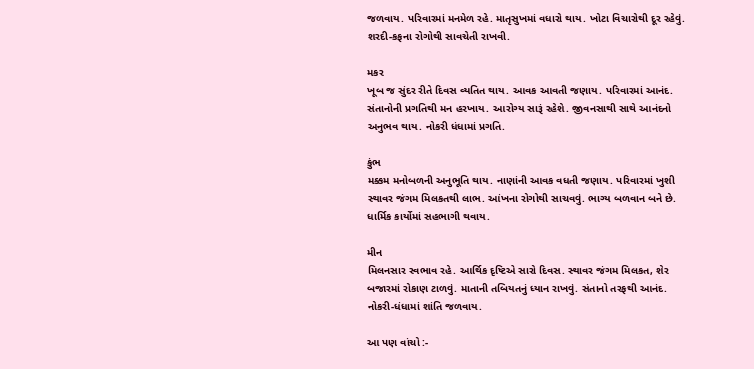જળવાય. પરિવારમાં મનમેળ રહે. માતૃસુખમાં વધારો થાય. ખોટા વિચારોથી દૂર રહેવું. શરદી-કફના રોગોથી સાવચેતી રાખવી.

મકર
ખૂબ જ સુંદર રીતે દિવસ વ્યતિત થાય. આવક આવતી જણાય. પરિવારમાં આનંદ. સંતાનોની પ્રગતિથી મન હરખાય. આરોગ્ય સારૂં રહેશે. જીવનસાથી સાથે આનંદનો અનુભવ થાય. નોકરી ધંધામાં પ્રગતિ.

કુંભ
મક્કમ મનોબળની અનુભૂતિ થાય. નાણાંની આવક વધતી જણાય. પરિવારમાં ખુશી સ્થાવર જંગમ મિલકતથી લાભ. આંખના રોગોથી સાચવવું. ભાગ્ય બળવાન બને છે. ધાર્મિક કાર્યોમાં સહભાગી થવાય.

મીન
મિલનસાર સ્વભાવ રહે. આર્થિક દૃષ્ટિએ સારો દિવસ. સ્થાવર ‌જંગમ મિલકત, શેર બજારમાં રોકાણ ટાળવું. માતાની તબિયતનું ધ્યાન રાખવું. સંતાનો તરફથી આનંદ. નોકરી-ધંધામાં શાંતિ જળવાય.

આ પણ વાંચો :-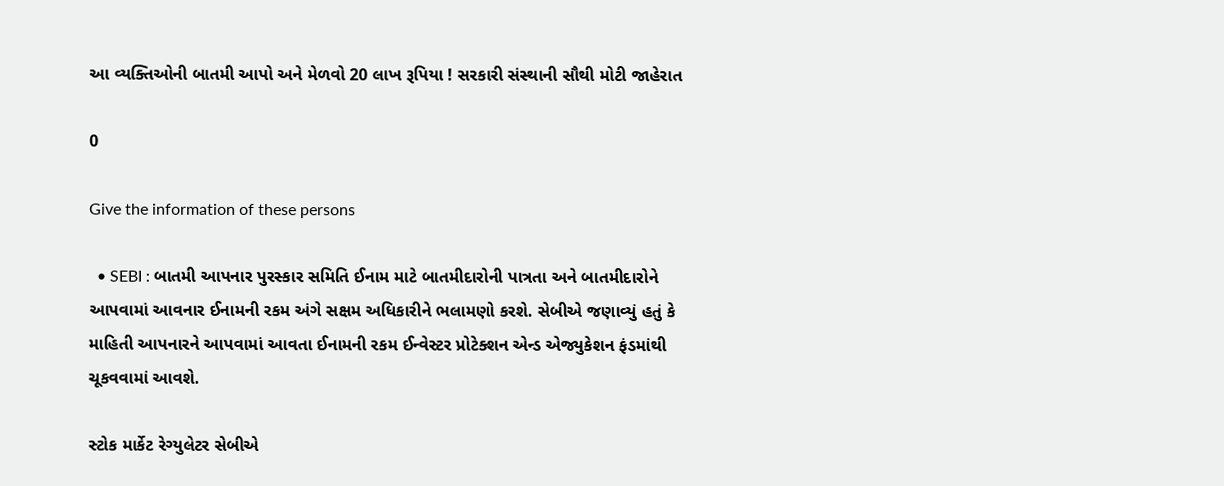આ વ્યક્તિઓની બાતમી આપો અને મેળવો 20 લાખ રૂપિયા ! સરકારી સંસ્થાની સૌથી મોટી જાહેરાત

0

Give the information of these persons

  • SEBI : બાતમી આપનાર પુરસ્કાર સમિતિ ઈનામ માટે બાતમીદારોની પાત્રતા અને બાતમીદારોને આપવામાં આવનાર ઈનામની રકમ અંગે સક્ષમ અધિકારીને ભલામણો કરશે. સેબીએ જણાવ્યું હતું કે માહિતી આપનારને આપવામાં આવતા ઈનામની રકમ ઈન્વેસ્ટર પ્રોટેક્શન એન્ડ એજ્યુકેશન ફંડમાંથી ચૂકવવામાં આવશે.

સ્ટોક માર્કેટ રેગ્યુલેટર સેબીએ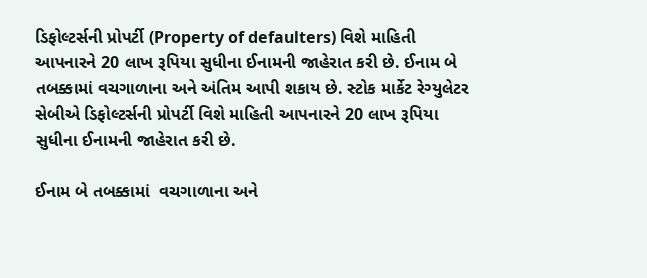ડિફોલ્ટર્સની પ્રોપર્ટી (Property of defaulters) વિશે માહિતી આપનારને 20 લાખ રૂપિયા સુધીના ઈનામની જાહેરાત કરી છે. ઈનામ બે તબક્કામાં વચગાળાના અને અંતિમ આપી શકાય છે. સ્ટોક માર્કેટ રેગ્યુલેટર સેબીએ ડિફોલ્ટર્સની પ્રોપર્ટી વિશે માહિતી આપનારને 20 લાખ રૂપિયા સુધીના ઈનામની જાહેરાત કરી છે.

ઈનામ બે તબક્કામાં  વચગાળાના અને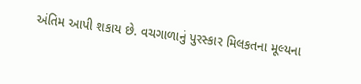અંતિમ આપી શકાય છે. વચગાળાનું પુરસ્કાર મિલકતના મૂલ્યના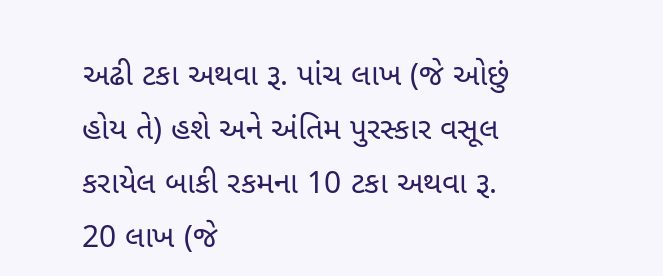અઢી ટકા અથવા રૂ. પાંચ લાખ (જે ઓછું હોય તે) હશે અને અંતિમ પુરસ્કાર વસૂલ કરાયેલ બાકી રકમના 10 ટકા અથવા રૂ. 20 લાખ (જે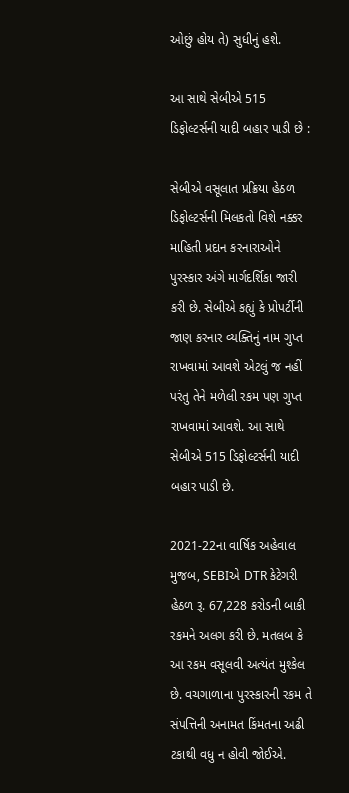ઓછું હોય તે) સુધીનું હશે.

આ સાથે સેબીએ 515 ડિફોલ્ટર્સની યાદી બહાર પાડી છે :

સેબીએ વસૂલાત પ્રક્રિયા હેઠળ ડિફોલ્ટર્સની મિલકતો વિશે નક્કર માહિતી પ્રદાન કરનારાઓને પુરસ્કાર અંગે માર્ગદર્શિકા જારી કરી છે. સેબીએ કહ્યું કે પ્રોપર્ટીની જાણ કરનાર વ્યક્તિનું નામ ગુપ્ત રાખવામાં આવશે એટલું જ નહીં પરંતુ તેને મળેલી રકમ પણ ગુપ્ત રાખવામાં આવશે. આ સાથે સેબીએ 515 ડિફોલ્ટર્સની યાદી બહાર પાડી છે.

2021-22ના વાર્ષિક અહેવાલ મુજબ, SEBIએ DTR કેટેગરી હેઠળ રૂ. 67,228 કરોડની બાકી રકમને અલગ કરી છે. મતલબ કે આ રકમ વસૂલવી અત્યંત મુશ્કેલ છે. વચગાળાના પુરસ્કારની રકમ તે સંપત્તિની અનામત કિંમતના અઢી ટકાથી વધુ ન હોવી જોઈએ.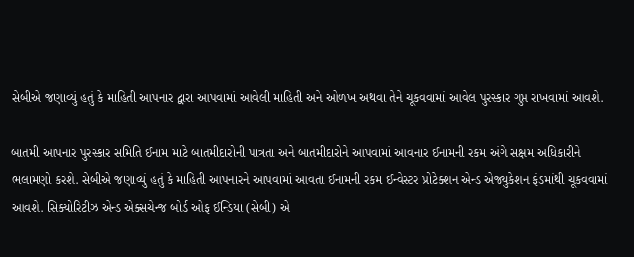સેબીએ જણાવ્યું હતું કે માહિતી આપનાર દ્વારા આપવામાં આવેલી માહિતી અને ઓળખ અથવા તેને ચૂકવવામાં આવેલ પુરસ્કાર ગુપ્ત રાખવામાં આવશે.

બાતમી આપનાર પુરસ્કાર સમિતિ ઈનામ માટે બાતમીદારોની પાત્રતા અને બાતમીદારોને આપવામાં આવનાર ઈનામની રકમ અંગે સક્ષમ અધિકારીને ભલામણો કરશે. સેબીએ જણાવ્યું હતું કે માહિતી આપનારને આપવામાં આવતા ઈનામની રકમ ઈન્વેસ્ટર પ્રોટેક્શન એન્ડ એજ્યુકેશન ફંડમાંથી ચૂકવવામાં આવશે. સિક્યોરિટીઝ એન્ડ એક્સચેન્જ બોર્ડ ઓફ ઈન્ડિયા (સેબી) એ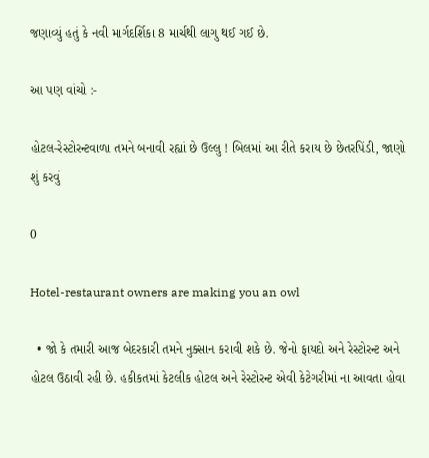જણાવ્યું હતું કે નવી માર્ગદર્શિકા 8 માર્ચથી લાગુ થઈ ગઈ છે.

આ પણ વાંચો :-

હોટલ-રેસ્ટોરન્ટવાળા તમને બનાવી રહ્યાં છે ઉલ્લુ ! બિલમાં આ રીતે કરાય છે છેતરપિંડી, જાણો શું કરવું

0

Hotel-restaurant owners are making you an owl

  • જો કે તમારી આજ બેદરકારી તમને નુક્સાન કરાવી શકે છે. જેનો ફાયદો અને રેસ્ટોરન્ટ અને હોટલ ઉઠાવી રહી છે. હકીકતમાં કેટલીક હોટલ અને રેસ્ટોરન્ટ એવી કેટેગરીમાં ના આવતા હોવા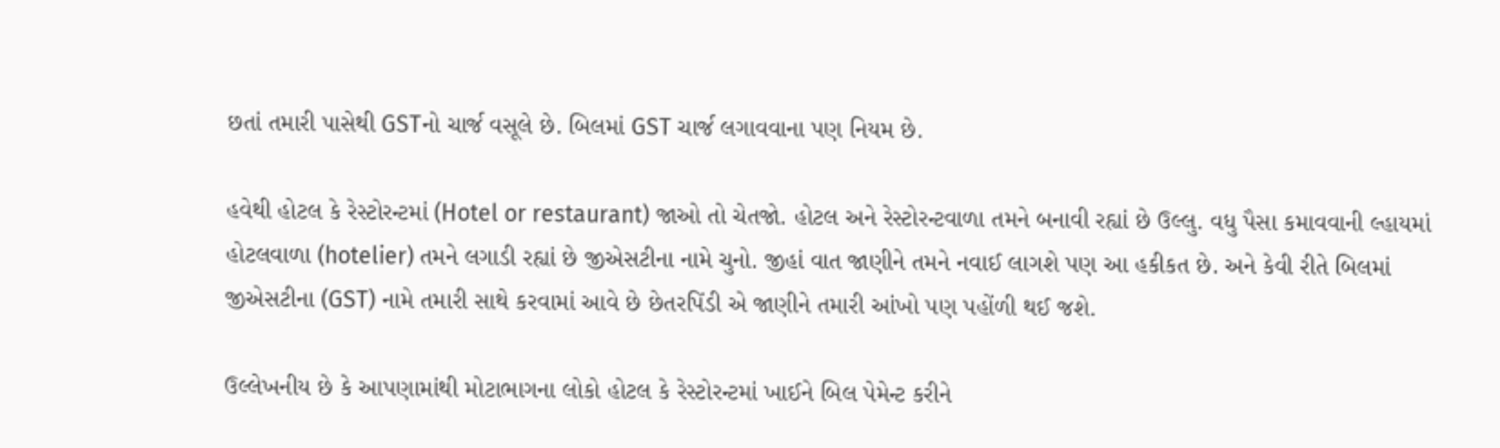છતાં તમારી પાસેથી GSTનો ચાર્જ વસૂલે છે. બિલમાં GST ચાર્જ લગાવવાના પણ નિયમ છે.

હવેથી હોટલ કે રેસ્ટોરન્ટમાં (Hotel or restaurant) જાઓ તો ચેતજો. હોટલ અને રેસ્ટોરન્ટવાળા તમને બનાવી રહ્યાં છે ઉલ્લુ. વધુ પૈસા કમાવવાની લ્હાયમાં હોટલવાળા (hotelier) તમને લગાડી રહ્યાં છે જીએસટીના નામે ચુનો. જીહાં વાત જાણીને તમને નવાઈ લાગશે પણ આ હકીકત છે. અને કેવી રીતે બિલમાં જીએસટીના (GST) નામે તમારી સાથે કરવામાં આવે છે છેતરપિંડી એ જાણીને તમારી આંખો પણ પહોંળી થઈ જશે.

ઉલ્લેખનીય છે કે આપણામાંથી મોટાભાગના લોકો હોટલ કે રેસ્ટોરન્ટમાં ખાઈને બિલ પેમેન્ટ કરીને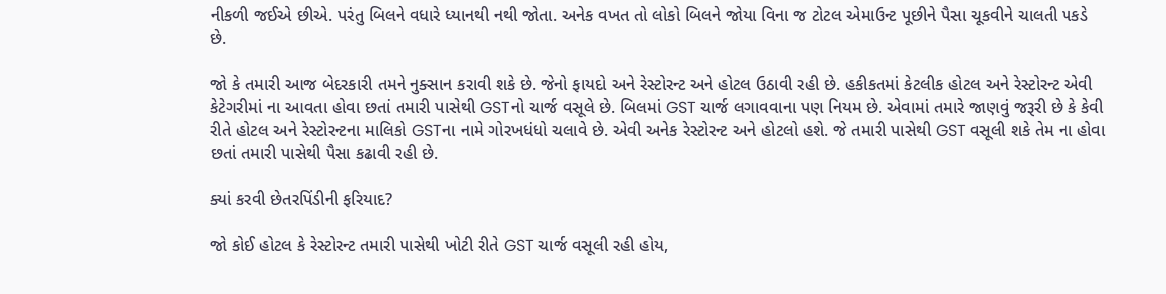નીકળી જઈએ છીએ. પરંતુ બિલને વધારે ધ્યાનથી નથી જોતા. અનેક વખત તો લોકો બિલને જોયા વિના જ ટોટલ એમાઉન્ટ પૂછીને પૈસા ચૂકવીને ચાલતી પકડે છે.

જો કે તમારી આજ બેદરકારી તમને નુક્સાન કરાવી શકે છે. જેનો ફાયદો અને રેસ્ટોરન્ટ અને હોટલ ઉઠાવી રહી છે. હકીકતમાં કેટલીક હોટલ અને રેસ્ટોરન્ટ એવી કેટેગરીમાં ના આવતા હોવા છતાં તમારી પાસેથી GSTનો ચાર્જ વસૂલે છે. બિલમાં GST ચાર્જ લગાવવાના પણ નિયમ છે. એવામાં તમારે જાણવું જરૂરી છે કે કેવી રીતે હોટલ અને રેસ્ટોરન્ટના માલિકો GSTના નામે ગોરખધંધો ચલાવે છે. એવી અનેક રેસ્ટોરન્ટ અને હોટલો હશે. જે તમારી પાસેથી GST વસૂલી શકે તેમ ના હોવા છતાં તમારી પાસેથી પૈસા કઢાવી રહી છે.

ક્યાં કરવી છેતરપિંડીની ફરિયાદ?

જો કોઈ હોટલ કે રેસ્ટોરન્ટ તમારી પાસેથી ખોટી રીતે GST ચાર્જ વસૂલી રહી હોય,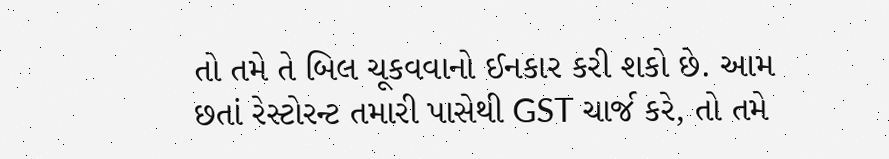તો તમે તે બિલ ચૂકવવાનો ઈનકાર કરી શકો છે. આમ છતાં રેસ્ટોરન્ટ તમારી પાસેથી GST ચાર્જ કરે, તો તમે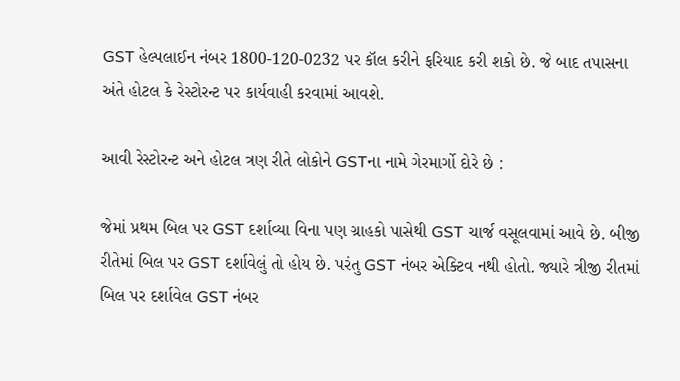GST હેલ્પલાઈન નંબર 1800-120-0232 પર કૉલ કરીને ફરિયાદ કરી શકો છે. જે બાદ તપાસના અંતે હોટલ કે રેસ્ટોરન્ટ પર કાર્યવાહી કરવામાં આવશે.

આવી રેસ્ટોરન્ટ અને હોટલ ત્રણ રીતે લોકોને GSTના નામે ગેરમાર્ગો દોરે છે :

જેમાં પ્રથમ બિલ પર GST દર્શાવ્યા વિના પણ ગ્રાહકો પાસેથી GST ચાર્જ વસૂલવામાં આવે છે. બીજી રીતેમાં બિલ પર GST દર્શાવેલું તો હોય છે. પરંતુ GST નંબર એક્ટિવ નથી હોતો. જ્યારે ત્રીજી રીતમાં બિલ પર દર્શાવેલ GST નંબર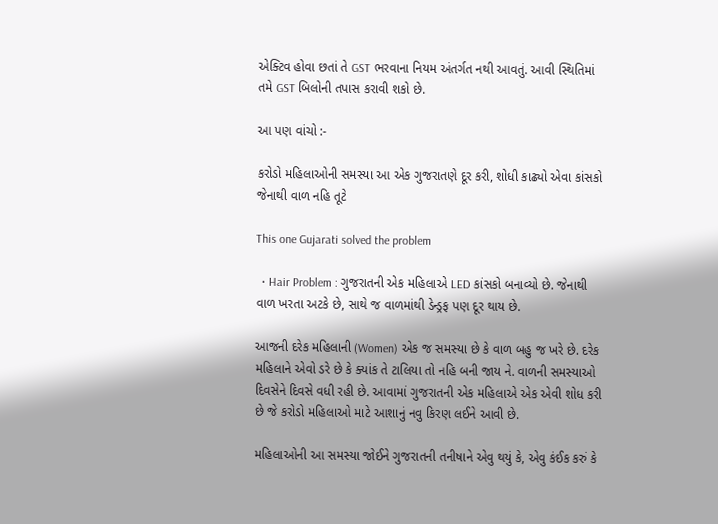એક્ટિવ હોવા છતાં તે GST ભરવાના નિયમ અંતર્ગત નથી આવતું. આવી સ્થિતિમાં તમે GST બિલોની તપાસ કરાવી શકો છે.

આ પણ વાંચો :-

કરોડો મહિલાઓની સમસ્યા આ એક ગુજરાતણે દૂર કરી, શોધી કાઢ્યો એવા કાંસકો જેનાથી વાળ નહિ તૂટે

This one Gujarati solved the problem

  • Hair Problem : ગુજરાતની એક મહિલાએ LED કાંસકો બનાવ્યો છે. જેનાથી વાળ ખરતા અટકે છે, સાથે જ વાળમાંથી ડેન્ડ્રફ પણ દૂર થાય છે.

આજની દરેક મહિલાની (Women) એક જ સમસ્યા છે કે વાળ બહુ જ ખરે છે. દરેક મહિલાને એવો ડરે છે કે ક્યાંક તે ટાલિયા તો નહિ બની જાય ને. વાળની સમસ્યાઓ દિવસેને દિવસે વધી રહી છે. આવામાં ગુજરાતની એક મહિલાએ એક એવી શોધ કરી છે જે કરોડો મહિલાઓ માટે આશાનું નવુ કિરણ લઈને આવી છે.

મહિલાઓની આ સમસ્યા જોઈને ગુજરાતની તનીષાને એવુ થયું કે, એવુ કંઈક કરું કે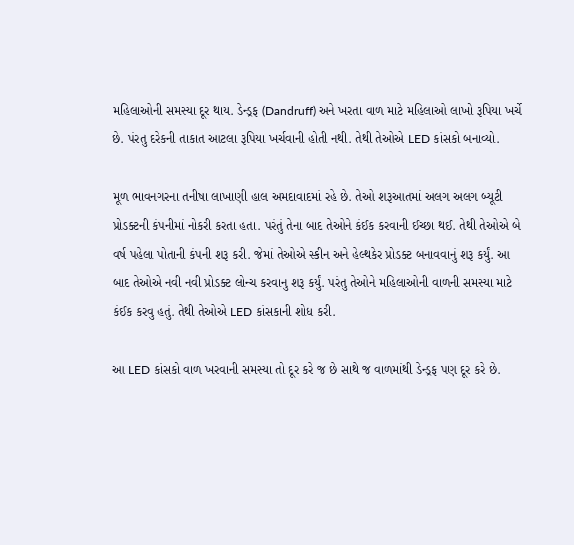મહિલાઓની સમસ્યા દૂર થાય. ડેન્ડ્રફ (Dandruff) અને ખરતા વાળ માટે મહિલાઓ લાખો રૂપિયા ખર્ચે છે. પંરતુ દરેકની તાકાત આટલા રૂપિયા ખર્ચવાની હોતી નથી. તેથી તેઓએ LED કાંસકો બનાવ્યો.

મૂળ ભાવનગરના તનીષા લાખાણી હાલ અમદાવાદમાં રહે છે. તેઓ શરૂઆતમાં અલગ અલગ બ્યૂટી પ્રોડક્ટની કંપનીમાં નોકરી કરતા હતા. પરંતું તેના બાદ તેઓને કંઈક કરવાની ઈચ્છા થઈ. તેથી તેઓએ બે વર્ષ પહેલા પોતાની કંપની શરૂ કરી. જેમાં તેઓએ સ્કીન અને હેલ્થકેર પ્રોડક્ટ બનાવવાનું શરૂ કર્યું. આ બાદ તેઓએ નવી નવી પ્રોડક્ટ લોન્ચ કરવાનુ શરૂ કર્યું. પરંતુ તેઓને મહિલાઓની વાળની સમસ્યા માટે કંઈક કરવુ હતું. તેથી તેઓએ LED કાંસકાની શોધ કરી.

આ LED કાંસકો વાળ ખરવાની સમસ્યા તો દૂર કરે જ છે સાથે જ વાળમાંથી ડેન્ડ્રફ પણ દૂર કરે છે.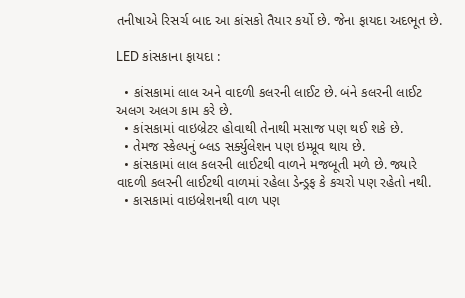તનીષાએ રિસર્ચ બાદ આ કાંસકો તૈયાર કર્યો છે. જેના ફાયદા અદભૂત છે.

LED કાંસકાના ફાયદા :

  • કાંસકામાં લાલ અને વાદળી કલરની લાઈટ છે. બંને કલરની લાઈટ અલગ અલગ કામ કરે છે.
  • કાંસકામાં વાઇબ્રેટર હોવાથી તેનાથી મસાજ પણ થઈ શકે છે.
  • તેમજ સ્કેલ્પનું બ્લડ સર્ક્યુલેશન પણ ઇમ્પ્રૂવ થાય છે.
  • કાંસકામાં લાલ કલરની લાઈટથી વાળને મજબૂતી મળે છે. જ્યારે વાદળી કલરની લાઈટથી વાળમાં રહેલા ડેન્ડ્રફ કે કચરો પણ રહેતો નથી.
  • કાસકામાં વાઇબ્રેશનથી વાળ પણ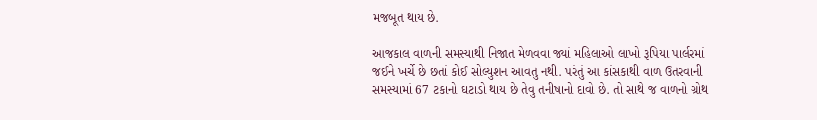મજબૂત થાય છે.

આજકાલ વાળની સમસ્યાથી નિજાત મેળવવા જ્યાં મહિલાઓ લાખો રૂપિયા પાર્લરમાં જઈને ખર્ચે છે છતાં કોઈ સોલ્યુશન આવતુ નથી. પરંતું આ કાંસકાથી વાળ ઉતરવાની સમસ્યામાં 67 ટકાનો ઘટાડો થાય છે તેવુ તનીષાનો દાવો છે. તો સાથે જ વાળનો ગ્રોથ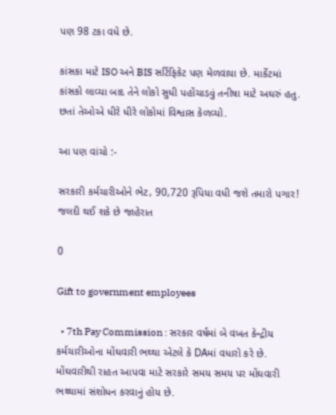પણ 98 ટકા વધે છે.

કાંસકા માટે ISO અને BIS સર્ટિફિકેટ પણ મેળવાયા છે. માર્કેટમાં કાંસકો લાવ્યા બાદ તેને લોકો સુધી પહોંચાડવું તનીષા માટે અઘરું હતુ. છતાં તેઓએ ધીરે ધીરે લોકોમાં વિશ્વાસ કેળવ્યો.

આ પણ વાંચો :-

સરકારી કર્મચારીઓને ભેટ, 90,720 રૂપિયા વધી જશે તમારો પગાર! જલદી થઈ શકે છે જાહેરાત

0

Gift to government employees

  • 7th Pay Commission : સરકાર વર્ષમાં બે વખત કેન્દ્રીય કર્મચારીઓના મોંઘવારી ભથ્થા એટલે કે DAમાં વધારો કરે છે. મોંઘવારીથી રાહત આપવા માટે સરકારે સમય સમય પર મોંઘવારી ભથ્થામાં સંશોધન કરવાનું હોય છે.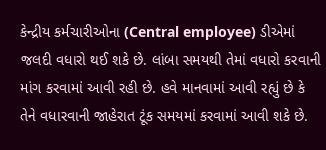કેન્દ્રીય કર્મચારીઓના (Central employee) ડીએમાં જલદી વધારો થઈ શકે છે. લાંબા સમયથી તેમાં વધારો કરવાની માંગ કરવામાં આવી રહી છે. હવે માનવામાં આવી રહ્યું છે કે તેને વધારવાની જાહેરાત ટૂંક સમયમાં કરવામાં આવી શકે છે.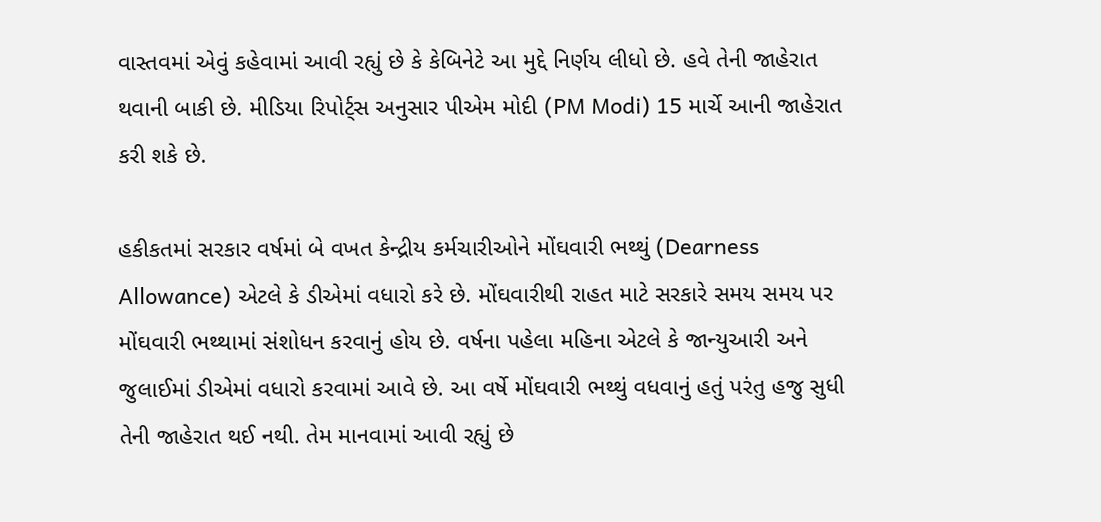વાસ્તવમાં એવું કહેવામાં આવી રહ્યું છે કે કેબિનેટે આ મુદ્દે નિર્ણય લીધો છે. હવે તેની જાહેરાત થવાની બાકી છે. મીડિયા રિપોર્ટ્સ અનુસાર પીએમ મોદી (PM Modi) 15 માર્ચે આની જાહેરાત કરી શકે છે.

હકીકતમાં સરકાર વર્ષમાં બે વખત કેન્દ્રીય કર્મચારીઓને મોંઘવારી ભથ્થું (Dearness Allowance) એટલે કે ડીએમાં વધારો કરે છે. મોંઘવારીથી રાહત માટે સરકારે સમય સમય પર મોંઘવારી ભથ્થામાં સંશોધન કરવાનું હોય છે. વર્ષના પહેલા મહિના એટલે કે જાન્યુઆરી અને જુલાઈમાં ડીએમાં વધારો કરવામાં આવે છે. આ વર્ષે મોંઘવારી ભથ્થું વધવાનું હતું પરંતુ હજુ સુધી તેની જાહેરાત થઈ નથી. તેમ માનવામાં આવી રહ્યું છે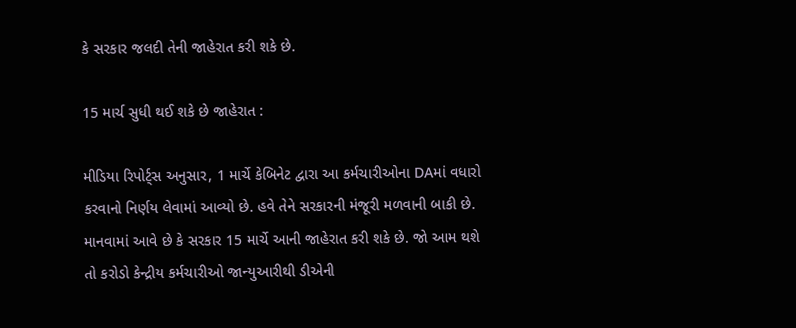કે સરકાર જલદી તેની જાહેરાત કરી શકે છે.

15 માર્ચ સુધી થઈ શકે છે જાહેરાત :

મીડિયા રિપોર્ટ્સ અનુસાર, 1 માર્ચે કેબિનેટ દ્વારા આ કર્મચારીઓના DAમાં વધારો કરવાનો નિર્ણય લેવામાં આવ્યો છે. હવે તેને સરકારની મંજૂરી મળવાની બાકી છે. માનવામાં આવે છે કે સરકાર 15 માર્ચે આની જાહેરાત કરી શકે છે. જો આમ થશે તો કરોડો કેન્દ્રીય કર્મચારીઓ જાન્યુઆરીથી ડીએની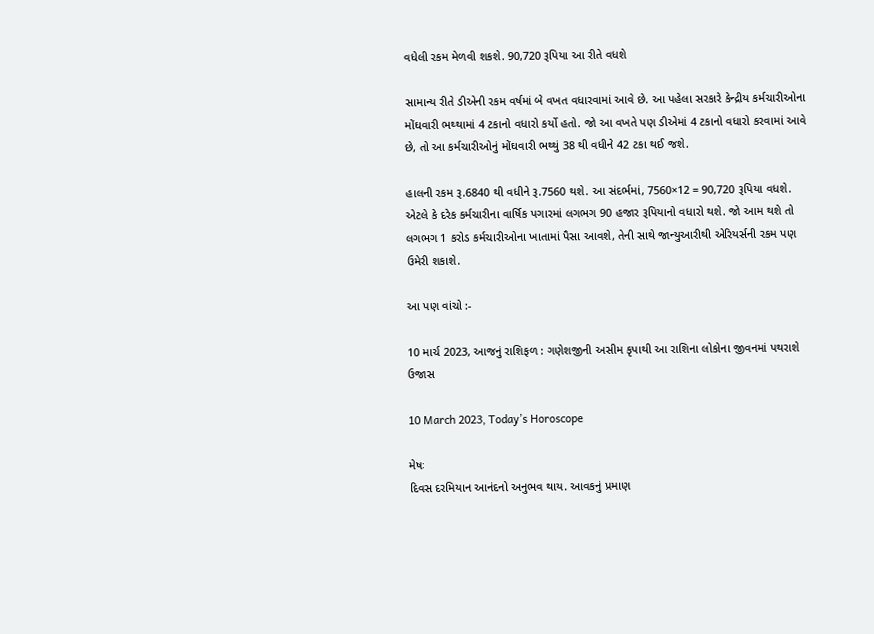વધેલી રકમ મેળવી શકશે. 90,720 રૂપિયા આ રીતે વધશે

સામાન્ય રીતે ડીએની રકમ વર્ષમાં બે વખત વધારવામાં આવે છે. આ પહેલા સરકારે કેન્દ્રીય કર્મચારીઓના મોંઘવારી ભથ્થામાં 4 ટકાનો વધારો કર્યો હતો. જો આ વખતે પણ ડીએમાં 4 ટકાનો વધારો કરવામાં આવે છે, તો આ કર્મચારીઓનું મોંઘવારી ભથ્થું 38 થી વધીને 42 ટકા થઈ જશે.

હાલની રકમ રૂ.6840 થી વધીને રૂ.7560 થશે. આ સંદર્ભમાં, 7560×12 = 90,720 રૂપિયા વધશે. એટલે કે દરેક કર્મચારીના વાર્ષિક પગારમાં લગભગ 90 હજાર રૂપિયાનો વધારો થશે. જો આમ થશે તો લગભગ 1 કરોડ કર્મચારીઓના ખાતામાં પૈસા આવશે, તેની સાથે જાન્યુઆરીથી એરિયર્સની રકમ પણ ઉમેરી શકાશે.

આ પણ વાંચો :-

10 માર્ચ 2023, આજનું રાશિફળ : ગણેશજીની અસીમ કૃપાથી આ રાશિના લોકોના જીવનમાં પથરાશે ઉજાસ

10 March 2023, Today’s Horoscope

મેષઃ
દિવસ દરમિયાન આનંદનો અનુભવ થાય. આવકનું પ્રમાણ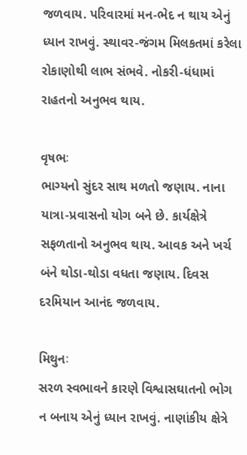જળવાય. પરિવારમાં મન-ભેદ ન થાય એનું ધ્યાન રાખવું. સ્થાવર-જંગમ મિલકતમાં કરેલા રોકાણોથી લાભ સંભ‍વે. નોકરી-ધંધામાં રાહતનો અનુભવ થાય.

વૃષભઃ
ભાગ્યનો સુંદર સાથ મળતો જણાય. નાના યાત્રા-પ્રવાસનો યોગ બને છે. કાર્યક્ષેત્રે સફળતાનો અનુભવ થાય. આવક અને ખર્ચ બંને થોડા-થોડા વધતા જણાય. દિવસ દરમિયાન આનંદ જળવાય.

મિથુનઃ
સરળ સ્વભાવને કારણે વિશ્વાસઘાતનો ભોગ ન બનાય એનું ધ્યાન રાખવું. નાણાંકીય ક્ષેત્રે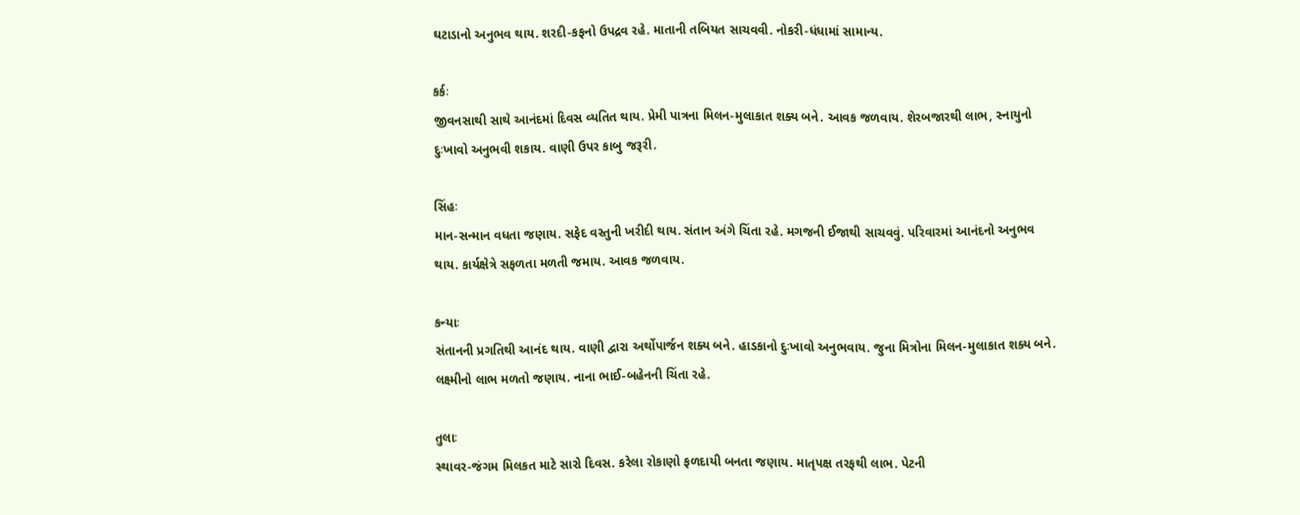ઘટાડાનો અનુભવ થાય. શરદી-કફનો ઉપદ્રવ રહે. માતાની તબિયત સાચવવી. નોકરી-ધંધામાં સામાન્ય.

કર્કઃ
જીવનસાથી સાથે આનંદમાં દિવસ વ્યતિત થાય. પ્રેમી પાત્રના મિલન-મુલાકાત શક્ય બને. આવક જળવાય. શેરબજારથી લાભ, સ્નાયુનો દુઃખાવો અનુ‍ભવી શકાય. વાણી ઉપર કાબુ જરૂરી.

સિંહઃ
માન-સન્માન વધતા જણાય. સફેદ વસ્તુની ખરીદી થાય. સંતાન અંગે ચિંતા રહે. મગજની ઈજાથી સાચવવું. પરિવારમાં આનંદનો અનુભવ થાય. કાર્યક્ષેત્રે સફળતા મળતી જમાય. આવક જળવાય.

કન્યાઃ
સંતાનની પ્રગતિથી આનંદ થાય. વાણી દ્વારા અર્થોપાર્જન શક્ય બને. હાડકાનો દુઃખાવો અનુભવાય. જુના મિત્રોના મિલન-મુલાકાત શક્ય બને. લક્ષ્મીનો લાભ મળતો જણાય. નાના ભાઈ-બહેનની ચિંતા રહે.

તુલાઃ
સ્થાવર-જંગમ મિલકત માટે સારો દિવસ. કરેલા રોકાણો ફળદાયી બનતા જણાય. માતૃપક્ષ તરફથી લાભ. પેટની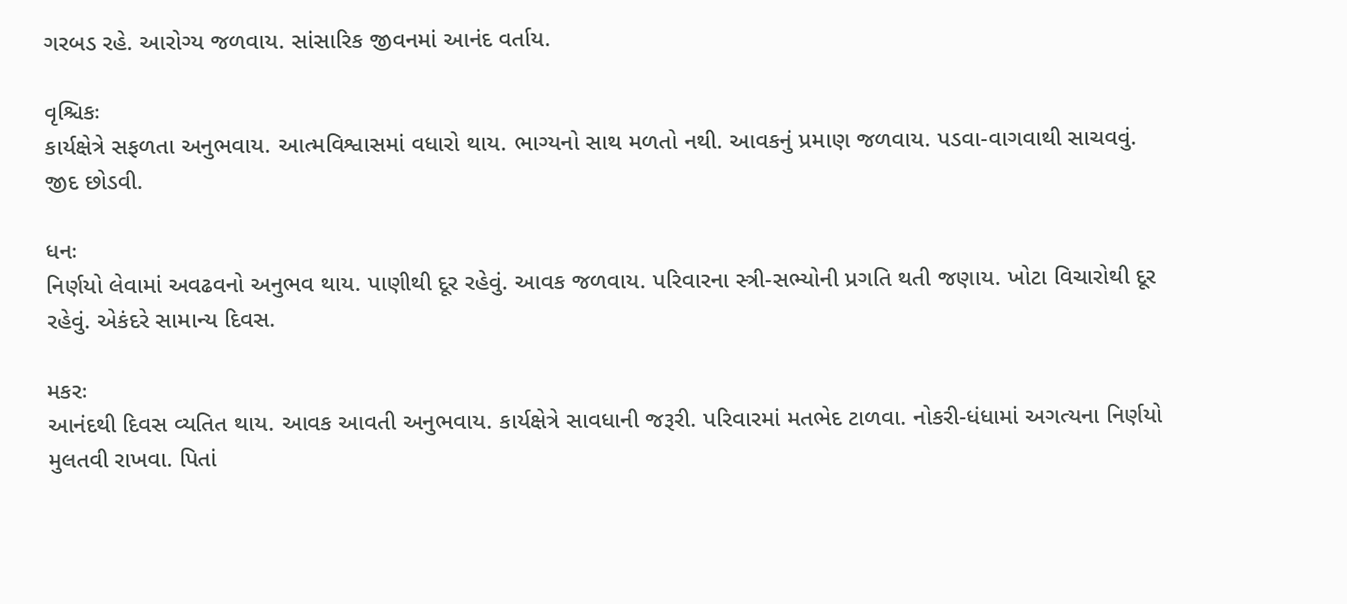ગરબડ રહે. આરોગ્ય જળવાય. સાંસારિક જીવનમાં આનંદ વર્તાય.

વૃશ્ચિકઃ
કાર્યક્ષેત્રે સફળતા અનુભવાય. આત્મવિશ્વાસમાં વધારો થાય. ભાગ્યનો સાથ મળતો નથી. આવકનું પ્રમાણ જળવાય. પડવા-વાગવાથી સાચવવું. જીદ છોડવી.

ધનઃ
નિર્ણયો લેવામાં અવઢવનો અનુભવ થાય. પાણીથી દૂર રહેવું. આવક જળવાય. પરિવારના સ્ત્રી-સભ્યોની પ્રગતિ થતી જણાય. ખોટા વિચારોથી દૂર રહેવું. એકંદરે સામાન્ય દિવસ.

મકરઃ
આનંદથી દિવસ વ્યતિત થાય. આવક આવતી અનુભવાય. કાર્યક્ષેત્રે સાવધાની જરૂરી. પરિવારમાં મતભેદ ટાળવા. નોકરી-ધંધામાં અગત્યના નિર્ણયો મુલતવી રાખવા. પિતાં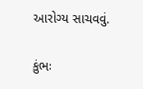આરોગ્ય સાચવવું.

કુંભઃ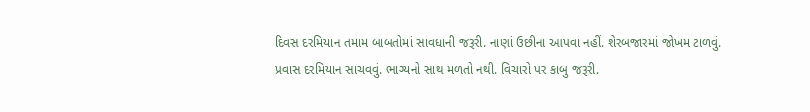દિવસ દરમિયાન તમામ બાબતોમાં સાવધાની જરૂરી. નાણાં ઉછીના આપવા નહીં. શેરબજારમાં જોખમ ટાળવું. પ્રવાસ દરમિયાન સાચવવું. ભાગ્યનો સાથ મળતો નથી. વિચારો પર કાબુ જરૂરી.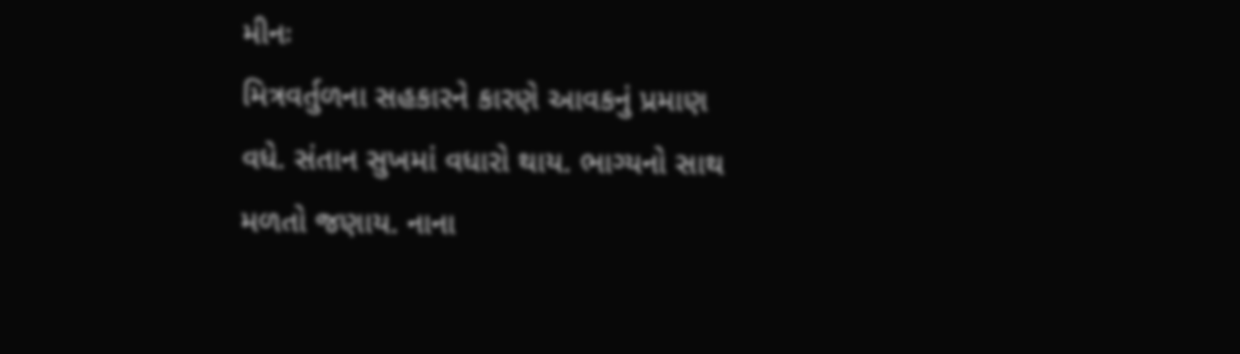મીનઃ
મિત્રવર્તુળના સહકારને કારણે આવકનું પ્રમાણ વધે. સંતાન સુખમાં વધારો થાય. ભાગ્યનો સાથ મળતો જણાય. નાના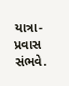યાત્રા-પ્રવાસ સંભવે.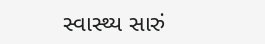સ્વાસ્થ્ય સારું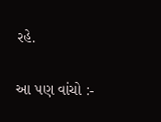રહે.

આ પણ વાંચો :-